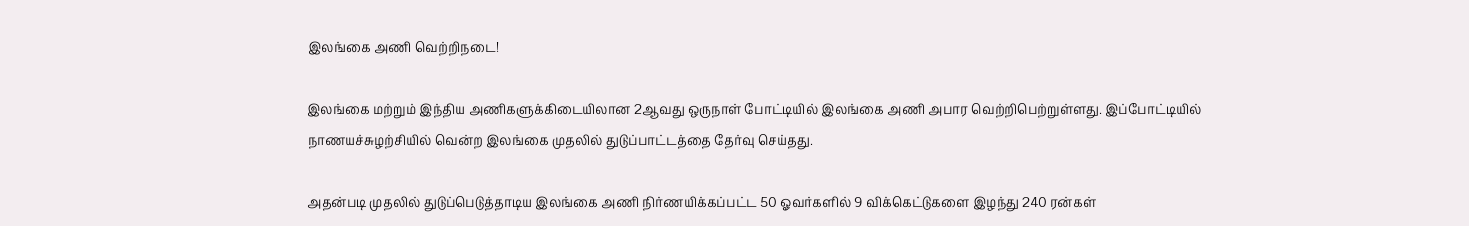இலங்கை அணி வெற்றிநடை!

இலங்கை மற்றும் இந்திய அணிகளுக்கிடையிலான 2ஆவது ஒருநாள் போட்டியில் இலங்கை அணி அபார வெற்றிபெற்றுள்ளது. இப்போட்டியில் நாணயச்சுழற்சியில் வென்ற இலங்கை முதலில் துடுப்பாட்டத்தை தேர்வு செய்தது.

அதன்படி முதலில் துடுப்பெடுத்தாடிய இலங்கை அணி நிர்ணயிக்கப்பட்ட 50 ஓவர்களில் 9 விக்கெட்டுகளை இழந்து 240 ரன்கள்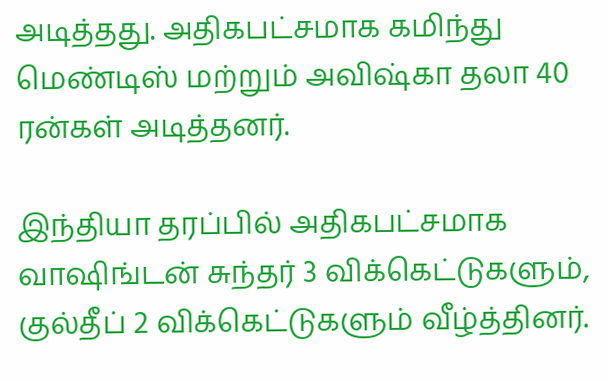அடித்தது. அதிகபட்சமாக கமிந்து மெண்டிஸ் மற்றும் அவிஷ்கா தலா 40 ரன்கள் அடித்தனர்.

இந்தியா தரப்பில் அதிகபட்சமாக வாஷிங்டன் சுந்தர் 3 விக்கெட்டுகளும், குல்தீப் 2 விக்கெட்டுகளும் வீழ்த்தினர்.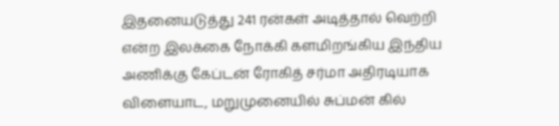இதனையடுத்து 241 ரன்கள் அடித்தால் வெற்றி என்ற இலக்கை நோக்கி களமிறங்கிய இந்திய அணிக்கு கேப்டன் ரோகித் சர்மா அதிரடியாக விளையாட, மறுமுனையில் சுப்மன் கில்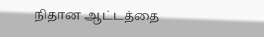நிதான ஆட்டத்தை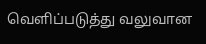வெளிப்படுத்து வலுவான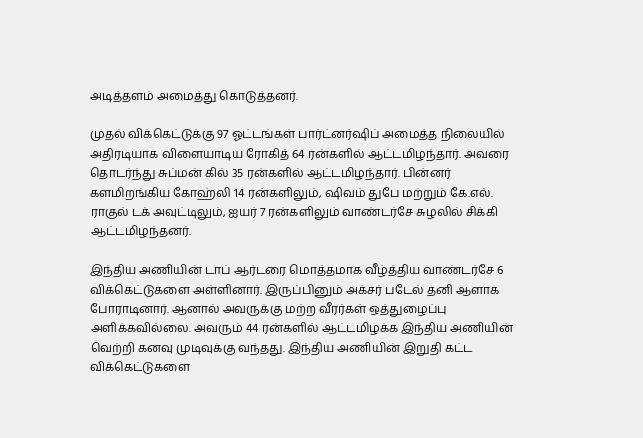அடித்தளம் அமைத்து கொடுத்தனர்.

முதல் விக்கெட்டுக்கு 97 ஓட்டங்கள் பார்ட்னர்ஷிப் அமைத்த நிலையில் அதிரடியாக விளையாடிய ரோகித் 64 ரன்களில் ஆட்டமிழந்தார். அவரை தொடர்ந்து சுப்மன் கில் 35 ரன்களில் ஆட்டமிழந்தார். பின்னர் களமிறங்கிய கோஹ்லி 14 ரன்களிலும், ஷிவம் துபே மற்றும் கே.எல். ராகுல் டக் அவுட்டிலும், ஐயர் 7 ரன்களிலும் வாண்டர்சே சுழலில் சிக்கி ஆட்டமிழந்தனர்.

இந்திய அணியின் டாப் ஆர்டரை மொத்தமாக வீழ்த்திய வாண்டர்சே 6 விக்கெட்டுகளை அள்ளினார். இருப்பினும் அக்சர் படேல் தனி ஆளாக போராடினார். ஆனால் அவருக்கு மற்ற வீரர்கள் ஒத்துழைப்பு அளிக்கவில்லை. அவரும் 44 ரன்களில் ஆட்டமிழக்க இந்திய அணியின் வெற்றி கனவு முடிவுக்கு வந்தது. இந்திய அணியின் இறுதி கட்ட விக்கெட்டுகளை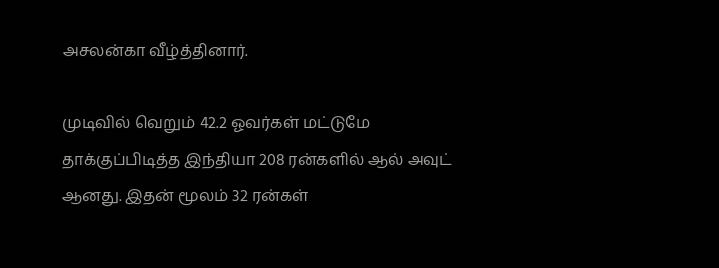அசலன்கா வீழ்த்தினார்.

முடிவில் வெறும் 42.2 ஓவர்கள் மட்டுமே தாக்குப்பிடித்த இந்தியா 208 ரன்களில் ஆல் அவுட் ஆனது. இதன் மூலம் 32 ரன்கள்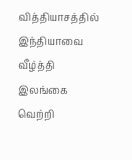வித்தியாசத்தில் இந்தியாவை வீழ்த்தி இலங்கை வெற்றி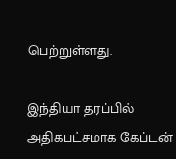பெற்றுள்ளது.

இந்தியா தரப்பில் அதிகபட்சமாக கேப்டன்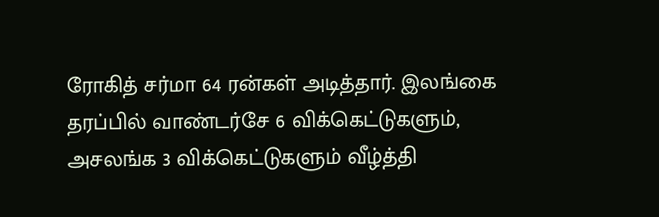ரோகித் சர்மா 64 ரன்கள் அடித்தார். இலங்கை தரப்பில் வாண்டர்சே 6 விக்கெட்டுகளும், அசலங்க 3 விக்கெட்டுகளும் வீழ்த்தி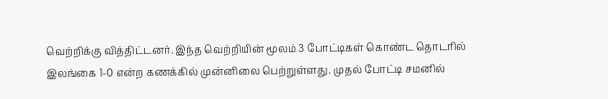வெற்றிக்கு வித்திட்டனர். இந்த வெற்றியின் மூலம் 3 போட்டிகள் கொண்ட தொடரில் இலங்கை 1-0 என்ற கணக்கில் முன்னிலை பெற்றுள்ளது. முதல் போட்டி சமனில்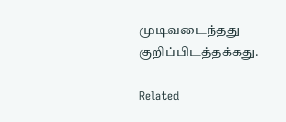முடிவடைந்தது குறிப்பிடத்தக்கது.

Related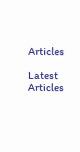Articles

Latest Articles